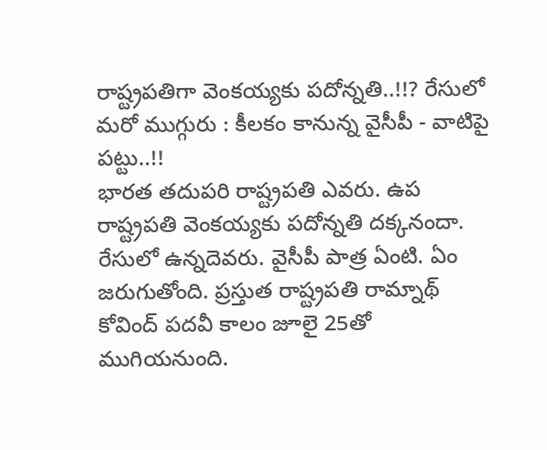రాష్ట్రపతిగా వెంకయ్యకు పదోన్నతి..!!? రేసులో మరో ముగ్గురు : కీలకం కానున్న వైసీపీ - వాటిపై పట్టు..!!
భారత తదుపరి రాష్ట్రపతి ఎవరు. ఉప రాష్ట్రపతి వెంకయ్యకు పదోన్నతి దక్కనందా. రేసులో ఉన్నదెవరు. వైసీపీ పాత్ర ఏంటి. ఏం జరుగుతోంది. ప్రస్తుత రాష్ట్రపతి రామ్నాథ్ కోవింద్ పదవీ కాలం జూలై 25తో ముగియనుంది.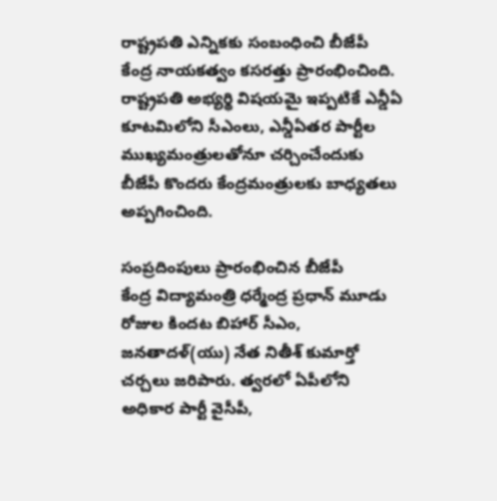రాష్ట్రపతి ఎన్నికకు సంబంధించి బీజేపీ కేంద్ర నాయకత్వం కసరత్తు ప్రారంభించింది. రాష్ట్రపతి అభ్యర్థి విషయమై ఇప్పటికే ఎన్డీఏ కూటమిలోని సీఎంలు, ఎన్డీఏతర పార్టీల ముఖ్యమంత్రులతోనూ చర్చించేందుకు బీజేపీ కొందరు కేంద్రమంత్రులకు బాధ్యతలు అప్పగించింది.

సంప్రదింపులు ప్రారంభించిన బీజేపీ
కేంద్ర విద్యామంత్రి ధర్మేంద్ర ప్రధాన్ మూడు రోజుల కిందట బిహార్ సీఎం, జనతాదళ్(యు) నేత నితీశ్ కుమార్తో చర్చలు జరిపారు. త్వరలో ఏపీలోని అధికార పార్టీ వైసీపీ,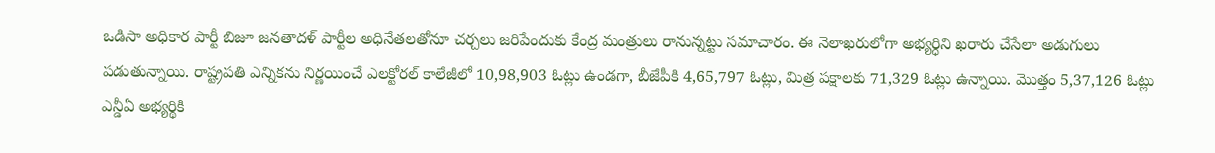ఒడిసా అధికార పార్టీ బిజూ జనతాదళ్ పార్టీల అధినేతలతోనూ చర్చలు జరిపేందుకు కేంద్ర మంత్రులు రానున్నట్టు సమాచారం. ఈ నెలాఖరులోగా అభ్యర్ధిని ఖరారు చేసేలా అడుగులు పడుతున్నాయి. రాష్ట్రపతి ఎన్నికను నిర్ణయించే ఎలక్టోరల్ కాలేజీలో 10,98,903 ఓట్లు ఉండగా, బీజేపీకి 4,65,797 ఓట్లు, మిత్ర పక్షాలకు 71,329 ఓట్లు ఉన్నాయి. మొత్తం 5,37,126 ఓట్లు ఎన్డీఏ అభ్యర్థికి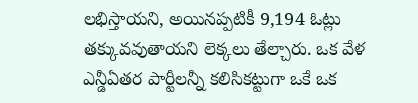లభిస్తాయని, అయినప్పటికీ 9,194 ఓట్లు తక్కువవుతాయని లెక్కలు తేల్చారు. ఒక వేళ ఎన్డీఏతర పార్టీలన్నీ కలిసికట్టుగా ఒకే ఒక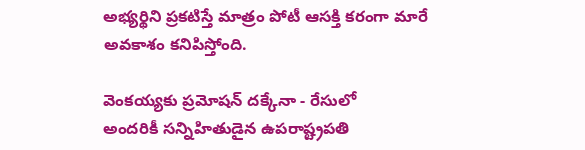అభ్యర్థిని ప్రకటిస్తే మాత్రం పోటీ ఆసక్తి కరంగా మారే అవకాశం కనిపిస్తోంది.

వెంకయ్యకు ప్రమోషన్ దక్కేనా - రేసులో
అందరికీ సన్నిహితుడైన ఉపరాష్ట్రపతి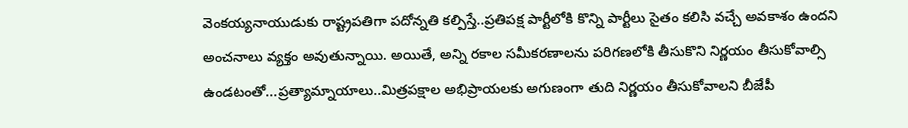వెంకయ్యనాయుడుకు రాష్ట్రపతిగా పదోన్నతి కల్పిస్తే..ప్రతిపక్ష పార్టీలోకి కొన్ని పార్టీలు సైతం కలిసి వచ్చే అవకాశం ఉందని అంచనాలు వ్యక్తం అవుతున్నాయి. అయితే, అన్ని రకాల సమీకరణాలను పరిగణలోకి తీసుకొని నిర్ణయం తీసుకోవాల్సి ఉండటంతో...ప్రత్యామ్నాయాలు..మిత్రపక్షాల అభిప్రాయలకు అగుణంగా తుది నిర్ణయం తీసుకోవాలని బీజేపీ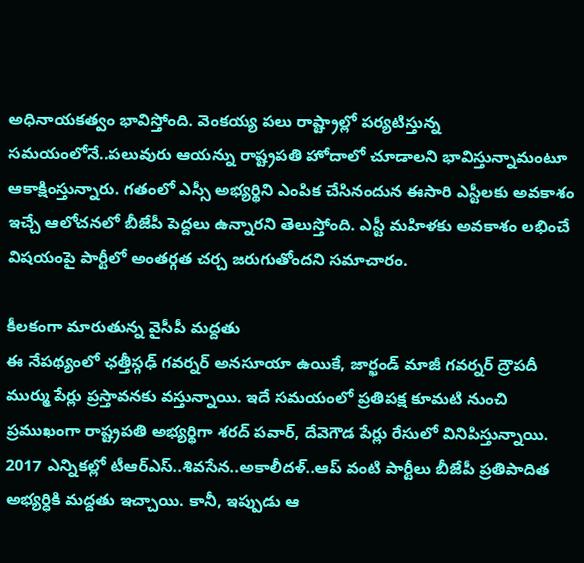అధినాయకత్వం భావిస్తోంది. వెంకయ్య పలు రాష్ట్రాల్లో పర్యటిస్తున్న సమయంలోనే..పలువురు ఆయన్ను రాష్ట్రపతి హోదాలో చూడాలని భావిస్తున్నామంటూ ఆకాక్షింస్తున్నారు. గతంలో ఎస్సీ అభ్యర్థిని ఎంపిక చేసినందున ఈసారి ఎస్టీలకు అవకాశం ఇచ్చే ఆలోచనలో బీజేపీ పెద్దలు ఉన్నారని తెలుస్తోంది. ఎస్టీ మహిళకు అవకాశం లభించే విషయంపై పార్టీలో అంతర్గత చర్చ జరుగుతోందని సమాచారం.

కీలకంగా మారుతున్న వైసీపీ మద్దతు
ఈ నేపథ్యంలో ఛత్తీస్గఢ్ గవర్నర్ అనసూయా ఉయికే, జార్ఖండ్ మాజీ గవర్నర్ ద్రౌపదీ ముర్ము పేర్లు ప్రస్తావనకు వస్తున్నాయి. ఇదే సమయంలో ప్రతిపక్ష కూమటి నుంచి ప్రముఖంగా రాష్ట్రపతి అభ్యర్థిగా శరద్ పవార్, దేవెగౌడ పేర్లు రేసులో వినిపిస్తున్నాయి. 2017 ఎన్నికల్లో టీఆర్ఎస్..శివసేన..అకాలీదళ్..ఆప్ వంటి పార్టీలు బీజేపీ ప్రతిపాదిత అభ్యర్ధికి మద్దతు ఇచ్చాయి. కానీ, ఇప్పుడు ఆ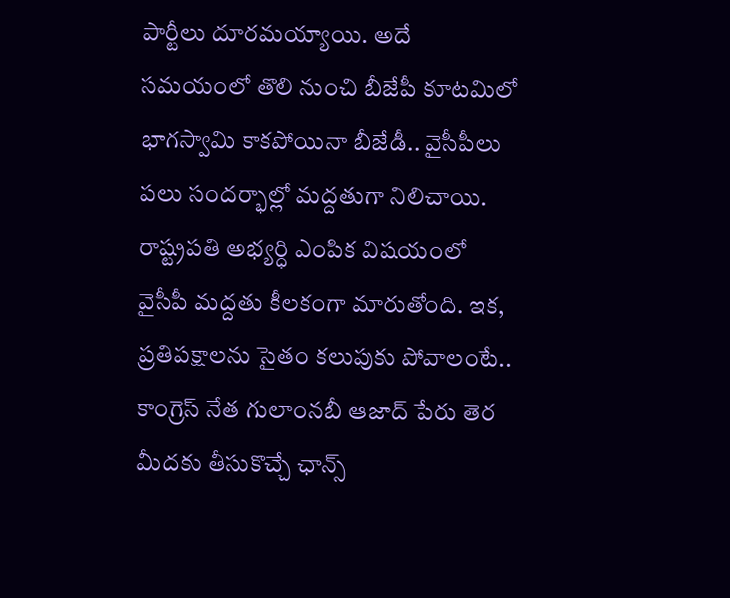పార్టీలు దూరమయ్యాయి. అదే సమయంలో తొలి నుంచి బీజేపీ కూటమిలో భాగస్వామి కాకపోయినా బీజేడీ.. వైసీపీలు పలు సందర్భాల్లో మద్దతుగా నిలిచాయి. రాష్ట్రపతి అభ్యర్ధి ఎంపిక విషయంలో వైసీపీ మద్దతు కీలకంగా మారుతోంది. ఇక, ప్రతిపక్షాలను సైతం కలుపుకు పోవాలంటే.. కాంగ్రెస్ నేత గులాంనబీ ఆజాద్ పేరు తెర మీదకు తీసుకొచ్చే ఛాన్స్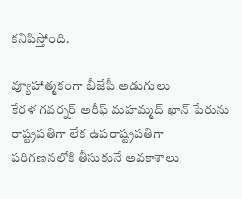కనిపిస్తోంది.

వ్యూహాత్మకంగా బీజేపీ అడుగులు
కేరళ గవర్నర్ అరీఫ్ మహమ్మద్ ఖాన్ పేరును రాష్ట్రపతిగా లేక ఉపరాష్ట్రపతిగా పరిగణనలోకి తీసుకునే అవకాశాలు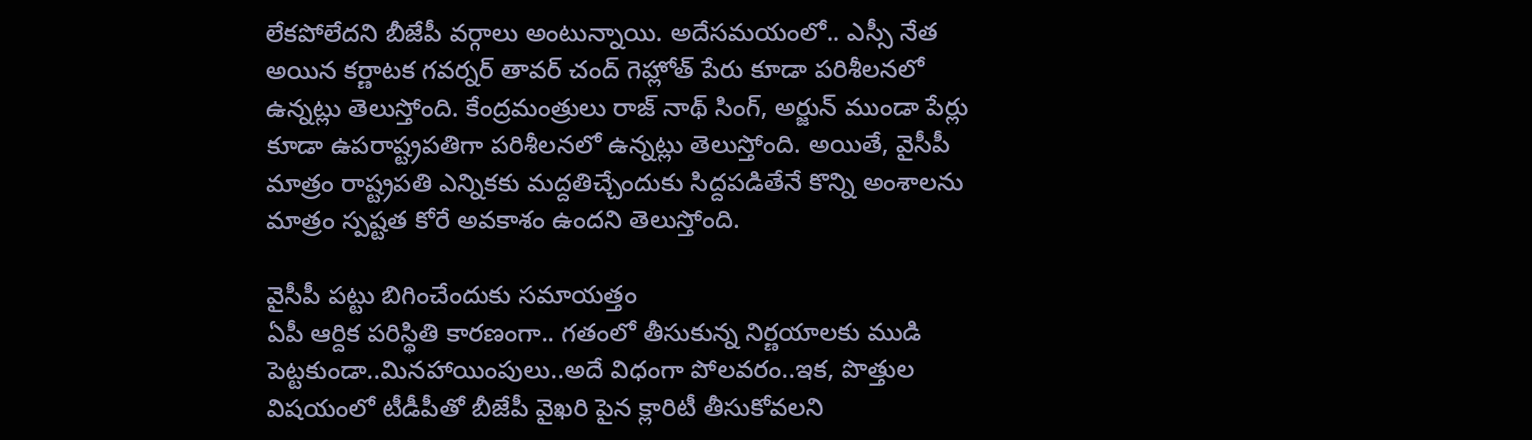లేకపోలేదని బీజేపీ వర్గాలు అంటున్నాయి. అదేసమయంలో.. ఎస్సీ నేత అయిన కర్ణాటక గవర్నర్ తావర్ చంద్ గెహ్లోత్ పేరు కూడా పరిశీలనలో ఉన్నట్లు తెలుస్తోంది. కేంద్రమంత్రులు రాజ్ నాథ్ సింగ్, అర్జున్ ముండా పేర్లు కూడా ఉపరాష్ట్రపతిగా పరిశీలనలో ఉన్నట్లు తెలుస్తోంది. అయితే, వైసీపీ మాత్రం రాష్ట్రపతి ఎన్నికకు మద్దతిచ్చేందుకు సిద్దపడితేనే కొన్ని అంశాలను మాత్రం స్పష్టత కోరే అవకాశం ఉందని తెలుస్తోంది.

వైసీపీ పట్టు బిగించేందుకు సమాయత్తం
ఏపీ ఆర్దిక పరిస్థితి కారణంగా.. గతంలో తీసుకున్న నిర్ణయాలకు ముడి పెట్టకుండా..మినహాయింపులు..అదే విధంగా పోలవరం..ఇక, పొత్తుల విషయంలో టీడీపీతో బీజేపీ వైఖరి పైన క్లారిటీ తీసుకోవలని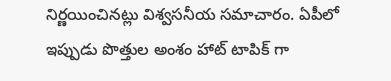నిర్ణయించినట్లు విశ్వసనీయ సమాచారం. ఏపీలో ఇప్పుడు పొత్తుల అంశం హాట్ టాపిక్ గా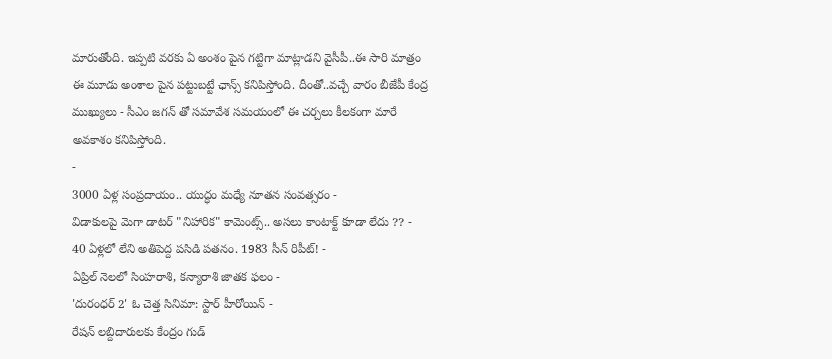మారుతోంది. ఇప్పటి వరకు ఏ అంశం పైన గట్టిగా మాట్లాడని వైసీపీ..ఈ సారి మాత్రం ఈ మూడు అంశాల పైన పట్టుబట్టే ఛాన్స్ కనిపిస్తోంది. దీంతో..వచ్చే వారం బీజేపీ కేంద్ర ముఖ్యులు - సీఎం జగన్ తో సమావేశ సమయంలో ఈ చర్చలు కీలకంగా మారే అవకాశం కనిపిస్తోంది.
-
3000 ఏళ్ల సంప్రదాయం.. యుద్ధం మధ్యే నూతన సంవత్సరం -
విడాకులపై మెగా డాటర్ "నిహారిక" కామెంట్స్.. అసలు కాంటాక్ట్ కూడా లేదు ?? -
40 ఏళ్లలో లేని అతిపెద్ద పసిడి పతనం. 1983 సీన్ రిపీట్! -
ఏప్రిల్ నెలలో సింహరాశి, కన్యారాశి జాతక ఫలం -
'దురంధర్ 2' ఓ చెత్త సినిమా: స్టార్ హీరోయిన్ -
రేషన్ లబ్దిదారులకు కేంద్రం గుడ్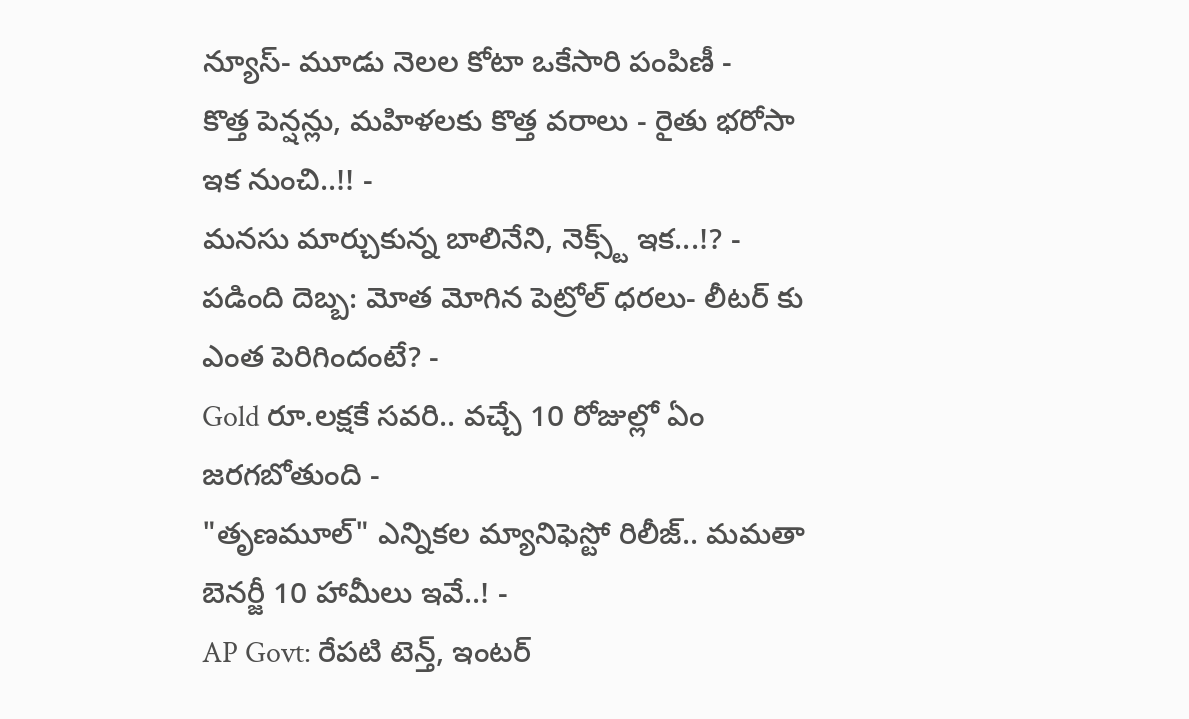న్యూస్- మూడు నెలల కోటా ఒకేసారి పంపిణీ -
కొత్త పెన్షన్లు, మహిళలకు కొత్త వరాలు - రైతు భరోసా ఇక నుంచి..!! -
మనసు మార్చుకున్న బాలినేని, నెక్స్ట్ ఇక...!? -
పడింది దెబ్బ: మోత మోగిన పెట్రోల్ ధరలు- లీటర్ కు ఎంత పెరిగిందంటే? -
Gold రూ.లక్షకే సవరి.. వచ్చే 10 రోజుల్లో ఏం జరగబోతుంది -
"తృణమూల్" ఎన్నికల మ్యానిఫెస్టో రిలీజ్.. మమతా బెనర్జీ 10 హామీలు ఇవే..! -
AP Govt: రేపటి టెన్త్, ఇంటర్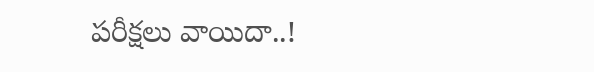పరీక్షలు వాయిదా..!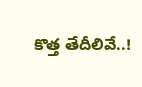కొత్త తేదీలివే..!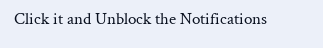Click it and Unblock the Notifications